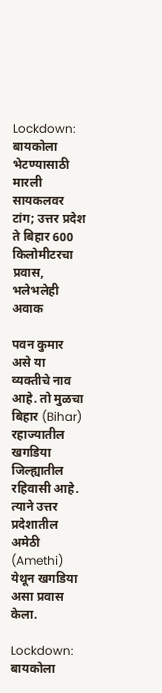Lockdown: बायकोला भेटण्यासाठी मारली सायकलवर टांग; उत्तर प्रदेश ते बिहार 600 किलोमीटरचा प्रवास, भलेभलेही अवाक

पवन कुमार असे या व्यक्तीचे नाव आहे. तो मुळचा बिहार (Bihar) रहाज्यातील खगडिया जिल्ह्यातील रहिवासी आहे. त्याने उत्तर प्रदेशातील अमेठी (Amethi) येथून खगडिया असा प्रवास केला.

Lockdown: बायकोला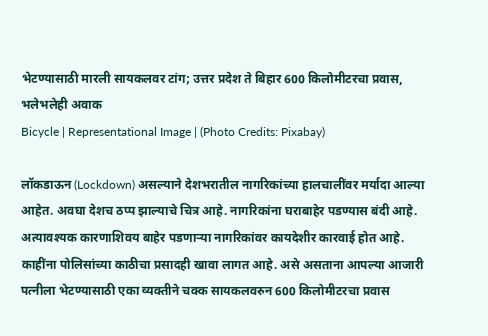भेटण्यासाठी मारली सायकलवर टांग; उत्तर प्रदेश ते बिहार 600 किलोमीटरचा प्रवास, भलेभलेही अवाक
Bicycle | Representational Image | (Photo Credits: Pixabay)

लॉकडाऊन (Lockdown) असल्याने देशभरातील नागरिकांच्या हालचालींवर मर्यादा आल्या आहेत. अवघा देशच ठप्प झाल्याचे चित्र आहे. नागरिकांना घराबाहेर पडण्यास बंदी आहे. अत्यावश्यक कारणाशिवय बाहेर पडणाऱ्या नागरिकांवर कायदेशीर कारवाई होत आहे. काहींना पोलिसांच्या काठीचा प्रसादही खावा लागत आहे. असे असताना आपल्या आजारी पत्नीला भेटण्यासाठी एका व्यक्तीने चक्क सायकलवरुन 600 किलोमीटरचा प्रवास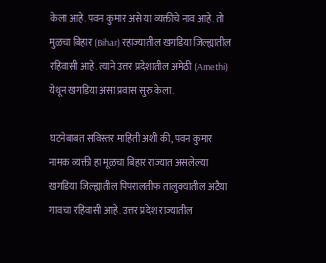केला आहे. पवन कुमार असे या व्यक्तीचे नाव आहे. तो मुळचा बिहार (Bihar) रहाज्यातील खगडिया जिल्ह्यातील रहिवासी आहे. त्याने उत्तर प्रदेशातील अमेठी (Amethi) येथून खगडिया असा प्रवास सुरु केला.

घटनेबाबत सविस्तर माहिती अशी की, पवन कुमार नामक व्यक्ती हा मूळचा बिहार राज्यात असलेल्या खगडिया जिल्ह्यातील पिपरालतीफ तालुक्यातील अटैया गावचा रहिवासी आहे. उत्तर प्रदेश राज्यातील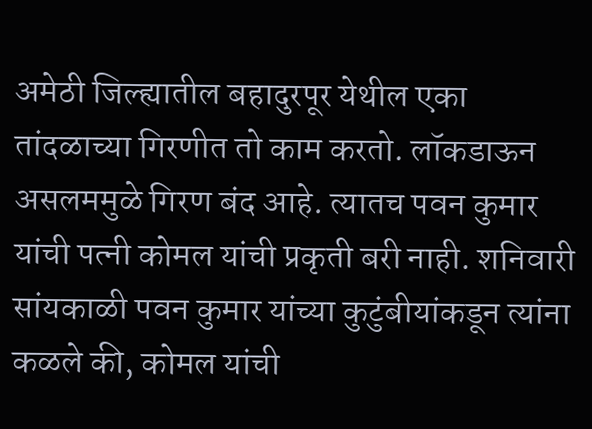अमेठी जिल्ह्यातील बहादुरपूर येथील एका तांदळाच्या गिरणीत तो काम करतो. लॉकडाऊन असलममुळे गिरण बंद आहे. त्यातच पवन कुमार यांची पत्नी कोमल यांची प्रकृती बरी नाही. शनिवारी सांयकाळी पवन कुमार यांच्या कुटुंबीयांकडून त्यांना कळले की, कोमल यांची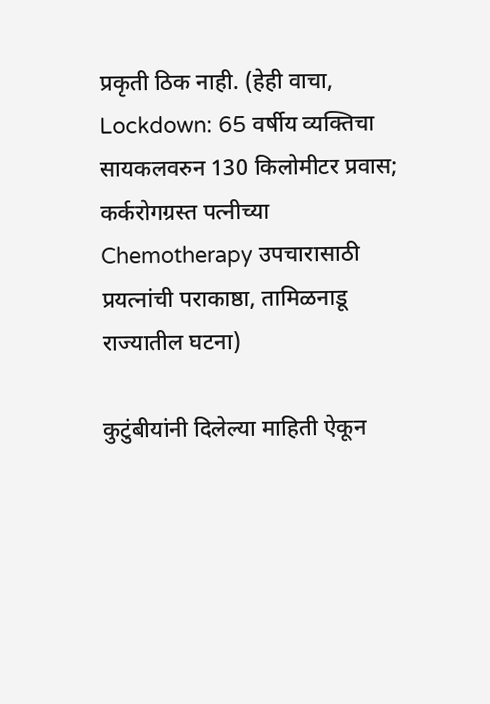प्रकृती ठिक नाही. (हेही वाचा, Lockdown: 65 वर्षीय व्यक्तिचा सायकलवरुन 130 किलोमीटर प्रवास; कर्करोगग्रस्त पत्नीच्या Chemotherapy उपचारासाठी प्रयत्नांची पराकाष्ठा, तामिळनाडू राज्यातील घटना)

कुटुंबीयांनी दिलेल्या माहिती ऐकून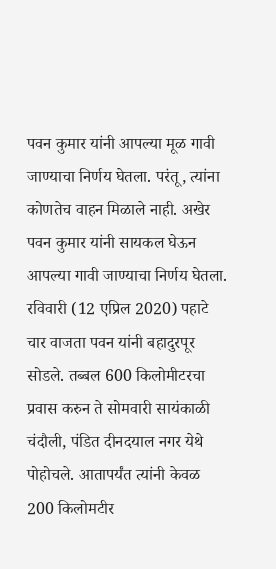पवन कुमार यांनी आपल्या मूळ गावी जाण्याचा निर्णय घेतला. परंतू, त्यांना कोणतेच वाहन मिळाले नाही. अखेर पवन कुमार यांनी सायकल घेऊन आपल्या गावी जाण्याचा निर्णय घेतला. रविवारी (12 एप्रिल 2020) पहाटे चार वाजता पवन यांनी बहादुरपूर सोडले. तब्बल 600 किलोमीटरचा प्रवास करुन ते सोमवारी सायंकाळी चंदौली, पंडित दीनदयाल नगर येथे पोहोचले. आतापर्यंत त्यांनी केवळ 200 किलोमटीर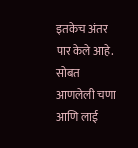इतकेच अंतर पार केले आहे. सोबत आणलेली चणा आणि लाई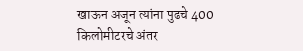खाऊन अजून त्यांना पुढचे 400 किलोमीटरचे अंतर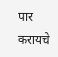पार करायचे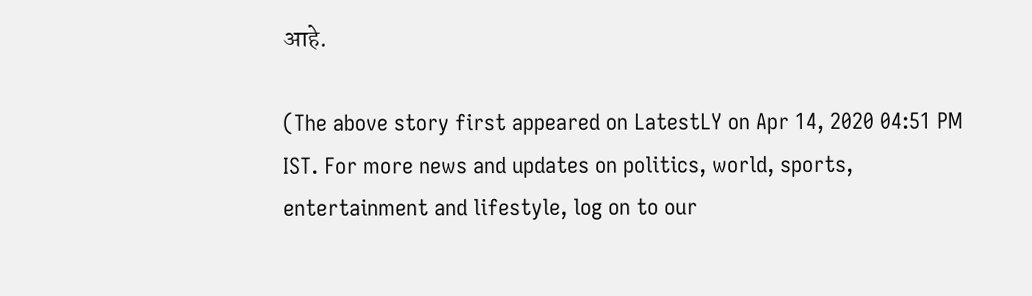आहे.

(The above story first appeared on LatestLY on Apr 14, 2020 04:51 PM IST. For more news and updates on politics, world, sports, entertainment and lifestyle, log on to our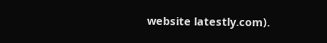website latestly.com).